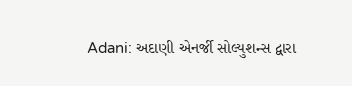Adani: અદાણી એનર્જી સોલ્યુશન્સ દ્વારા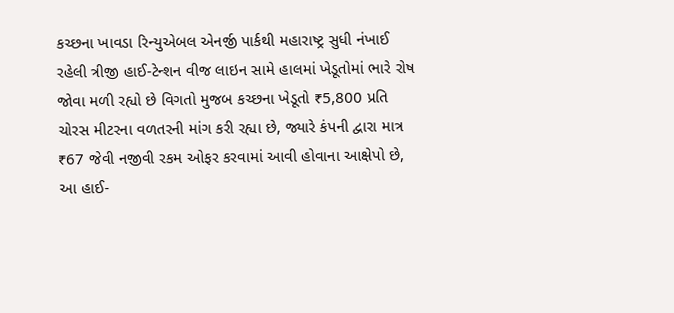કચ્છના ખાવડા રિન્યુએબલ એનર્જી પાર્કથી મહારાષ્ટ્ર સુધી નંખાઈ રહેલી ત્રીજી હાઈ-ટેન્શન વીજ લાઇન સામે હાલમાં ખેડૂતોમાં ભારે રોષ જોવા મળી રહ્યો છે વિગતો મુજબ કચ્છના ખેડૂતો ₹5,800 પ્રતિ ચોરસ મીટરના વળતરની માંગ કરી રહ્યા છે, જ્યારે કંપની દ્વારા માત્ર ₹67 જેવી નજીવી રકમ ઓફર કરવામાં આવી હોવાના આક્ષેપો છે, આ હાઈ-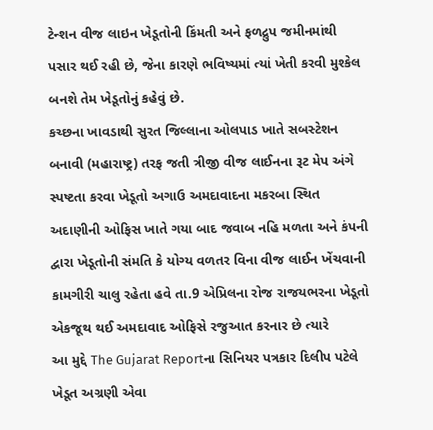ટેન્શન વીજ લાઇન ખેડૂતોની કિંમતી અને ફળદ્રુપ જમીનમાંથી પસાર થઈ રહી છે, જેના કારણે ભવિષ્યમાં ત્યાં ખેતી કરવી મુશ્કેલ બનશે તેમ ખેડૂતોનું કહેવું છે.
કચ્છના ખાવડાથી સુરત જિલ્લાના ઓલપાડ ખાતે સબસ્ટેશન બનાવી (મહારાષ્ટ્ર) તરફ જતી ત્રીજી વીજ લાઈનના રૂટ મેપ અંગે સ્પષ્ટતા કરવા ખેડૂતો અગાઉ અમદાવાદના મકરબા સ્થિત અદાણીની ઓફિસ ખાતે ગયા બાદ જવાબ નહિ મળતા અને કંપની દ્વારા ખેડૂતોની સંમતિ કે યોગ્ય વળતર વિના વીજ લાઈન ખેંચવાની કામગીરી ચાલુ રહેતા હવે તા.9 એપ્રિલના રોજ રાજયભરના ખેડૂતો એકજૂથ થઈ અમદાવાદ ઓફિસે રજુઆત કરનાર છે ત્યારે
આ મુદ્દે The Gujarat Reportના સિનિયર પત્રકાર દિલીપ પટેલે ખેડૂત અગ્રણી એવા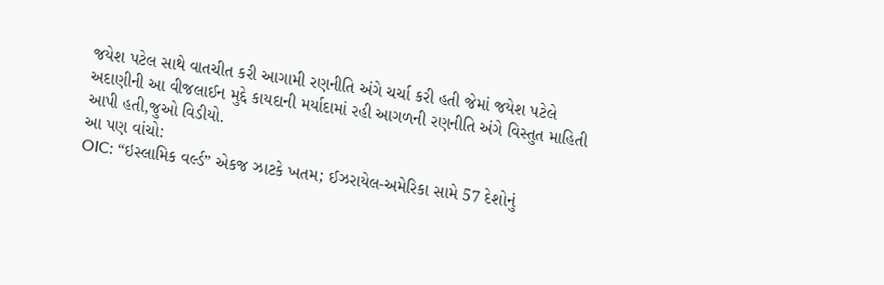જયેશ પટેલ સાથે વાતચીત કરી આગામી રણનીતિ અંગે ચર્ચા કરી હતી જેમાં જયેશ પટેલે અદાણીની આ વીજલાઈન મુદ્દે કાયદાની મર્યાદામાં રહી આગળની રણનીતિ અંગે વિસ્તુત માહિતી આપી હતી,જુઓ વિડીયો.
આ પણ વાંચો:
OIC: “ઇસ્લામિક વર્લ્ડ” એકજ ઝાટકે ખતમ; ઈઝરાયેલ-અમેરિકા સામે 57 દેશોનું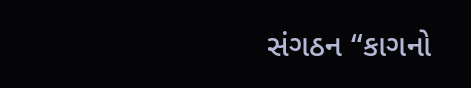સંગઠન “કાગનો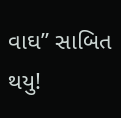વાઘ” સાબિત થયુ!